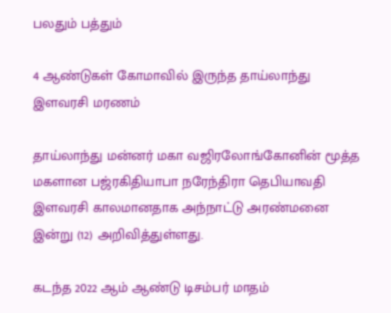பலதும் பத்தும்

4 ஆண்டுகள் கோமாவில் இருந்த தாய்லாந்து இளவரசி மரணம்

தாய்லாந்து மன்னர் மகா வஜிரலோங்கோனின் மூத்த மகளான பஜ்ரகிதியாபா நரேந்திரா தெபியாவதி இளவரசி காலமானதாக அந்நாட்டு அரண்மனை இன்று (12) அறிவித்துள்ளது.

கடந்த 2022 ஆம் ஆண்டு டிசம்பர் மாதம்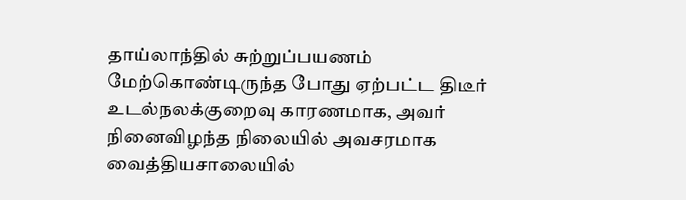தாய்லாந்தில் சுற்றுப்பயணம் மேற்கொண்டிருந்த போது ஏற்பட்ட திடீர் உடல்நலக்குறைவு காரணமாக, அவர் நினைவிழந்த நிலையில் அவசரமாக வைத்தியசாலையில்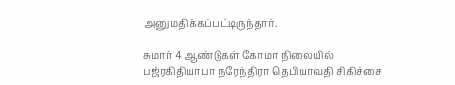அனுமதிக்கப்பட்டிருந்தார்.

சுமார் 4 ஆண்டுகள் கோமா நிலையில் பஜ்ரகிதியாபா நரேந்திரா தெபியாவதி சிகிச்சை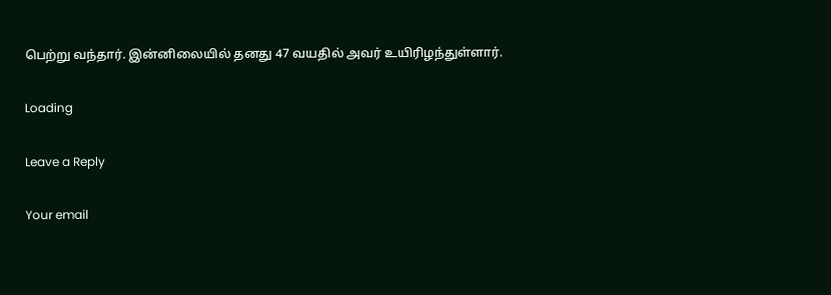பெற்று வந்தார். இன்னிலையில் தனது 47 வயதில் அவர் உயிரிழந்துள்ளார்.

Loading

Leave a Reply

Your email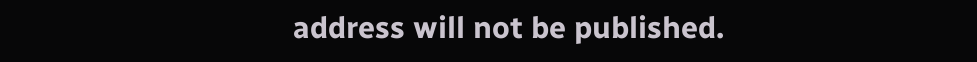address will not be published.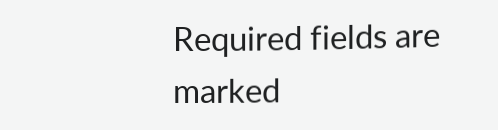Required fields are marked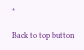*

Back to top button